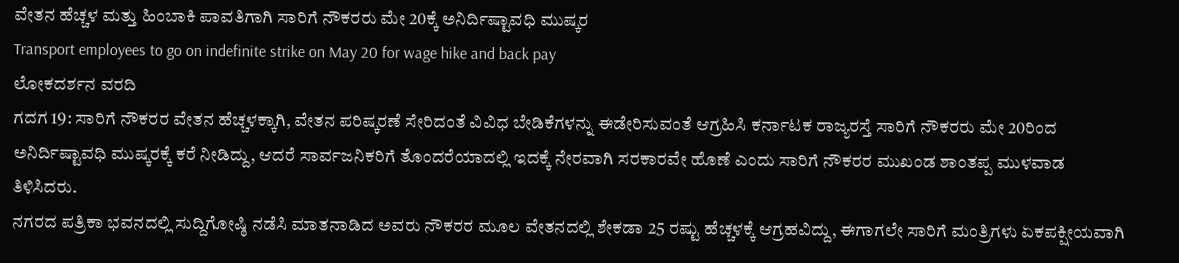ವೇತನ ಹೆಚ್ಚಳ ಮತ್ತು ಹಿಂಬಾಕಿ ಪಾವತಿಗಾಗಿ ಸಾರಿಗೆ ನೌಕರರು ಮೇ 20ಕ್ಕೆ ಅನಿರ್ದಿಷ್ಟಾವಧಿ ಮುಷ್ಕರ
Transport employees to go on indefinite strike on May 20 for wage hike and back pay
ಲೋಕದರ್ಶನ ವರದಿ
ಗದಗ 19: ಸಾರಿಗೆ ನೌಕರರ ವೇತನ ಹೆಚ್ಚಳಕ್ಕಾಗಿ, ವೇತನ ಪರಿಷ್ಕರಣೆ ಸೇರಿದಂತೆ ವಿವಿಧ ಬೇಡಿಕೆಗಳನ್ನು ಈಡೇರಿಸುವಂತೆ ಆಗ್ರಹಿಸಿ ಕರ್ನಾಟಕ ರಾಜ್ಯರಸ್ತೆ ಸಾರಿಗೆ ನೌಕರರು ಮೇ 20ರಿಂದ ಅನಿರ್ದಿಷ್ಟಾವಧಿ ಮುಷ್ಕರಕ್ಕೆ ಕರೆ ನೀಡಿದ್ದು, ಆದರೆ ಸಾರ್ವಜನಿಕರಿಗೆ ತೊಂದರೆಯಾದಲ್ಲಿ ಇದಕ್ಕೆ ನೇರವಾಗಿ ಸರಕಾರವೇ ಹೊಣೆ ಎಂದು ಸಾರಿಗೆ ನೌಕರರ ಮುಖಂಡ ಶಾಂತಪ್ಪ ಮುಳವಾಡ ತಿಳಿಸಿದರು.
ನಗರದ ಪತ್ರಿಕಾ ಭವನದಲ್ಲಿ ಸುದ್ದಿಗೋಷ್ಠಿ ನಡೆಸಿ ಮಾತನಾಡಿದ ಅವರು ನೌಕರರ ಮೂಲ ವೇತನದಲ್ಲಿ ಶೇಕಡಾ 25 ರಷ್ಟು ಹೆಚ್ಚಳಕ್ಕೆ ಆಗ್ರಹವಿದ್ದು, ಈಗಾಗಲೇ ಸಾರಿಗೆ ಮಂತ್ರಿಗಳು ಏಕಪಕ್ಷೀಯವಾಗಿ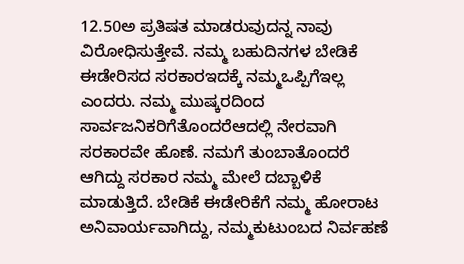12.50ಅ ಪ್ರತಿಷತ ಮಾಡರುವುದನ್ನ ನಾವು ವಿರೋಧಿಸುತ್ತೇವೆ. ನಮ್ಮ ಬಹುದಿನಗಳ ಬೇಡಿಕೆ ಈಡೇರಿಸದ ಸರಕಾರಇದಕ್ಕೆ ನಮ್ಮಒಪ್ಪಿಗೆಇಲ್ಲ ಎಂದರು. ನಮ್ಮ ಮುಷ್ಕರದಿಂದ ಸಾರ್ವಜನಿಕರಿಗೆತೊಂದರೆಆದಲ್ಲಿ ನೇರವಾಗಿ ಸರಕಾರವೇ ಹೊಣೆ. ನಮಗೆ ತುಂಬಾತೊಂದರೆ ಆಗಿದ್ದು ಸರಕಾರ ನಮ್ಮ ಮೇಲೆ ದಬ್ಬಾಳಿಕೆ ಮಾಡುತ್ತಿದೆ. ಬೇಡಿಕೆ ಈಡೇರಿಕೆಗೆ ನಮ್ಮ ಹೋರಾಟ ಅನಿವಾರ್ಯವಾಗಿದ್ದು, ನಮ್ಮಕುಟುಂಬದ ನಿರ್ವಹಣೆ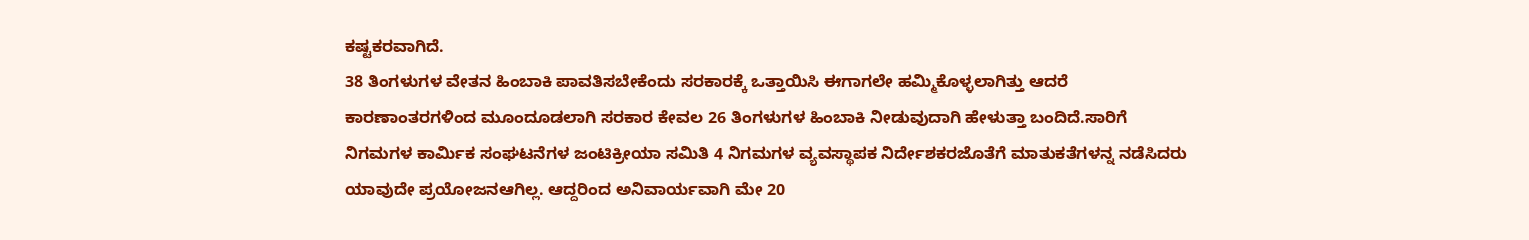ಕಷ್ಟಕರವಾಗಿದೆ.
38 ತಿಂಗಳುಗಳ ವೇತನ ಹಿಂಬಾಕಿ ಪಾವತಿಸಬೇಕೆಂದು ಸರಕಾರಕ್ಕೆ ಒತ್ತಾಯಿಸಿ ಈಗಾಗಲೇ ಹಮ್ಮಿಕೊಳ್ಳಲಾಗಿತ್ತು ಆದರೆ ಕಾರಣಾಂತರಗಳಿಂದ ಮೂಂದೂಡಲಾಗಿ ಸರಕಾರ ಕೇವಲ 26 ತಿಂಗಳುಗಳ ಹಿಂಬಾಕಿ ನೀಡುವುದಾಗಿ ಹೇಳುತ್ತಾ ಬಂದಿದೆ.ಸಾರಿಗೆ ನಿಗಮಗಳ ಕಾರ್ಮಿಕ ಸಂಘಟನೆಗಳ ಜಂಟಿಕ್ರೀಯಾ ಸಮಿತಿ 4 ನಿಗಮಗಳ ವ್ಯವಸ್ಥಾಪಕ ನಿರ್ದೇಶಕರಜೊತೆಗೆ ಮಾತುಕತೆಗಳನ್ನ ನಡೆಸಿದರು ಯಾವುದೇ ಪ್ರಯೋಜನಆಗಿಲ್ಲ. ಆದ್ದರಿಂದ ಅನಿವಾರ್ಯವಾಗಿ ಮೇ 20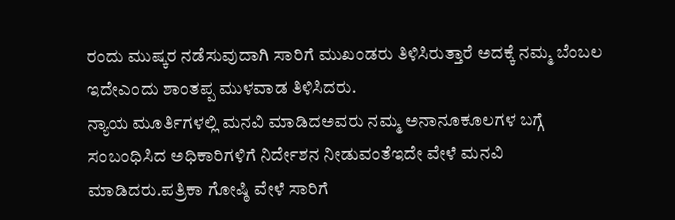ರಂದು ಮುಷ್ಕರ ನಡೆಸುವುದಾಗಿ ಸಾರಿಗೆ ಮುಖಂಡರು ತಿಳಿಸಿರುತ್ತಾರೆ ಅದಕ್ಕೆ ನಮ್ಮ ಬೆಂಬಲ ಇದೇಎಂದು ಶಾಂತಪ್ಪ ಮುಳವಾಡ ತಿಳಿಸಿದರು.
ನ್ಯಾಯ ಮೂರ್ತಿಗಳಲ್ಲಿ ಮನವಿ ಮಾಡಿದಅವರು ನಮ್ಮ ಅನಾನೂಕೂಲಗಳ ಬಗ್ಗೆ ಸಂಬಂಧಿಸಿದ ಅಧಿಕಾರಿಗಳಿಗೆ ನಿರ್ದೇಶನ ನೀಡುವಂತೆಇದೇ ವೇಳೆ ಮನವಿ ಮಾಡಿದರು.ಪತ್ರಿಕಾ ಗೋಷ್ಠಿ ವೇಳೆ ಸಾರಿಗೆ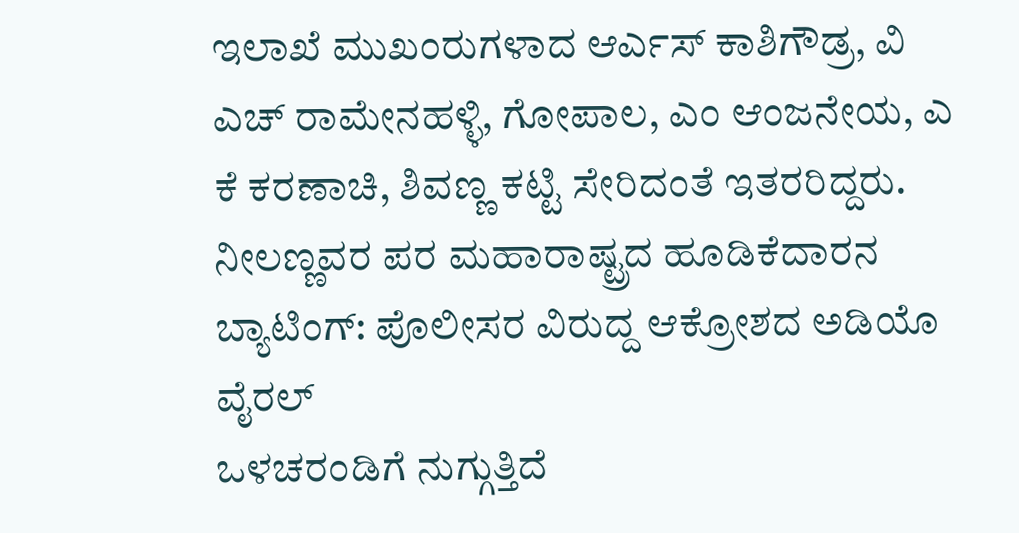ಇಲಾಖೆ ಮುಖಂರುಗಳಾದ ಆರ್ಎಸ್ ಕಾಶಿಗೌಡ್ರ, ವಿ ಎಚ್ ರಾಮೇನಹಳ್ಳಿ, ಗೋಪಾಲ, ಎಂ ಆಂಜನೇಯ, ಎ ಕೆ ಕರಣಾಚಿ, ಶಿವಣ್ಣ ಕಟ್ಟಿ ಸೇರಿದಂತೆ ಇತರರಿದ್ದರು.
ನೀಲಣ್ಣವರ ಪರ ಮಹಾರಾಷ್ಟ್ರದ ಹೂಡಿಕೆದಾರನ ಬ್ಯಾಟಿಂಗ್: ಪೊಲೀಸರ ವಿರುದ್ದ ಆಕ್ರೋಶದ ಅಡಿಯೊ ವೈರಲ್
ಒಳಚರಂಡಿಗೆ ನುಗ್ಗುತ್ತಿದೆ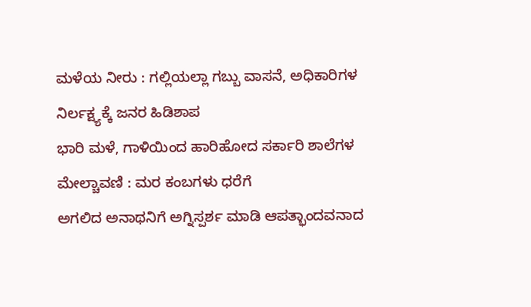ಮಳೆಯ ನೀರು : ಗಲ್ಲಿಯಲ್ಲಾ ಗಬ್ಬು ವಾಸನೆ, ಅಧಿಕಾರಿಗಳ ನಿರ್ಲಕ್ಷ್ಯಕ್ಕೆ ಜನರ ಹಿಡಿಶಾಪ
ಭಾರಿ ಮಳೆ, ಗಾಳಿಯಿಂದ ಹಾರಿಹೋದ ಸರ್ಕಾರಿ ಶಾಲೆಗಳ ಮೇಲ್ಚಾವಣಿ : ಮರ ಕಂಬಗಳು ಧರೆಗೆ
ಅಗಲಿದ ಅನಾಥನಿಗೆ ಅಗ್ನಿಸ್ಪರ್ಶ ಮಾಡಿ ಆಪತ್ಭಾಂದವನಾದ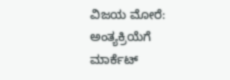ವಿಜಯ ಮೋರೆ: ಅಂತ್ಯಕ್ರಿಯೆಗೆ ಮಾರ್ಕೆಟ್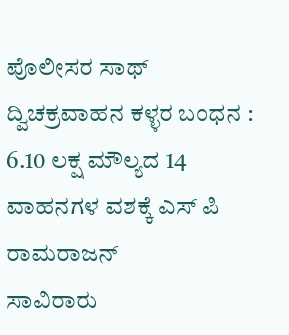ಪೊಲೀಸರ ಸಾಥ್
ದ್ವಿಚಕ್ರವಾಹನ ಕಳ್ಳರ ಬಂಧನ : 6.10 ಲಕ್ಷ ಮೌಲ್ಯದ 14 ವಾಹನಗಳ ವಶಕ್ಕೆ ಎಸ್ ಪಿ ರಾಮರಾಜನ್
ಸಾವಿರಾರು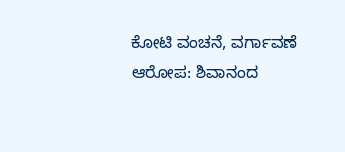ಕೋಟಿ ವಂಚನೆ, ವರ್ಗಾವಣೆ ಆರೋಪ: ಶಿವಾನಂದ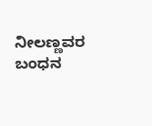ನೀಲಣ್ಣವರ ಬಂಧನ